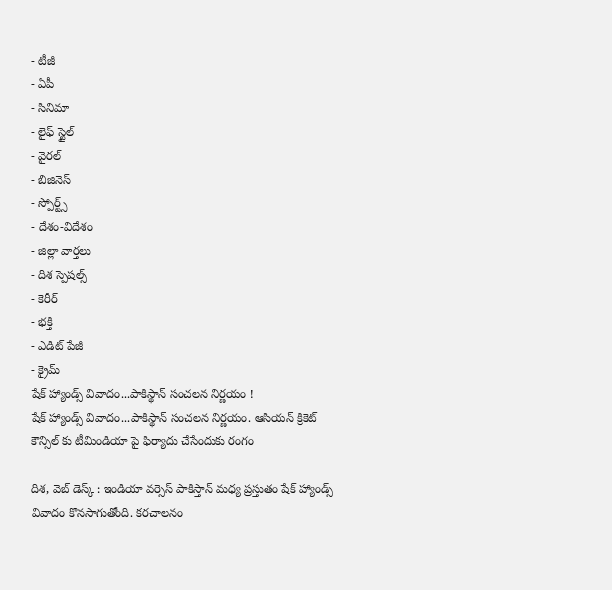- టీజీ
- ఏపీ
- సినిమా
- లైఫ్ స్టైల్
- వైరల్
- బిజినెస్
- స్పోర్ట్స్
- దేశం-విదేశం
- జిల్లా వార్తలు
- దిశ స్పెషల్స్
- కెరీర్
- భక్తి
- ఎడిట్ పేజీ
- క్రైమ్
షేక్ హ్యాండ్స్ వివాదం...పాకిస్థాన్ సంచలన నిర్ణయం !
షేక్ హ్యాండ్స్ వివాదం...పాకిస్థాన్ సంచలన నిర్ణయం. ఆసియన్ క్రికెట్ కౌన్సిల్ కు టీమిండియా పై ఫిర్యాదు చేసేందుకు రంగం

దిశ, వెబ్ డెస్క్ : ఇండియా వర్సెస్ పాకిస్తాన్ మధ్య ప్రస్తుతం షేక్ హ్యాండ్స్ వివాదం కొనసాగుతోంది. కరచాలనం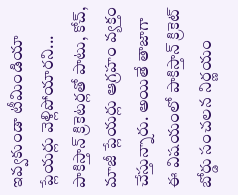ఇవ్వకుండా టీమిండియా ప్లేయర్లు వెళ్లిపోయారని... పాకిస్తాన్ క్రికెటర్లతో పాటు, కోచ్, మాజీ ప్లేయర్లు ఆగ్రహం వ్యక్తం చేస్తున్నారు. అయితే తాజాగా ఈ విషయంలో పాకిస్తాన్ క్రికెట్ బోర్డు సంచలన నిర్ణయం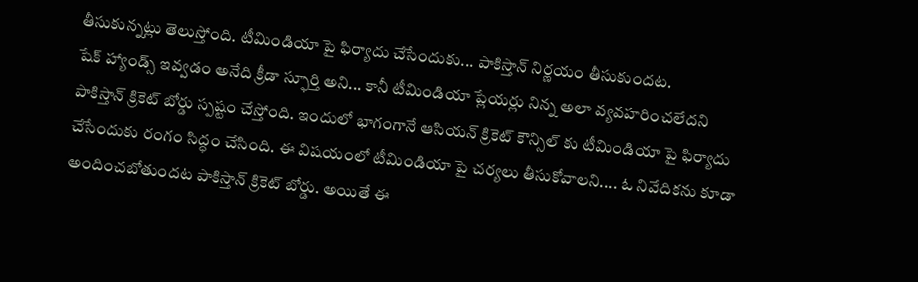తీసుకున్నట్లు తెలుస్తోంది. టీమిండియా పై ఫిర్యాదు చేసేందుకు... పాకిస్తాన్ నిర్ణయం తీసుకుందట.
షేక్ హ్యాండ్స్ ఇవ్వడం అనేది క్రీడా స్ఫూర్తి అని... కానీ టీమిండియా ప్లేయర్లు నిన్న అలా వ్యవహరించలేదని పాకిస్తాన్ క్రికెట్ బోర్డు స్పష్టం చేస్తోంది. ఇందులో భాగంగానే ఆసియన్ క్రికెట్ కౌన్సిల్ కు టీమిండియా పై ఫిర్యాదు చేసేందుకు రంగం సిద్ధం చేసింది. ఈ విషయంలో టీమిండియా పై చర్యలు తీసుకోవాలని.... ఓ నివేదికను కూడా అందించబోతుందట పాకిస్తాన్ క్రికెట్ బోర్డు. అయితే ఈ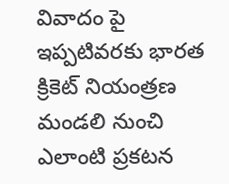వివాదం పై ఇప్పటివరకు భారత క్రికెట్ నియంత్రణ మండలి నుంచి ఎలాంటి ప్రకటన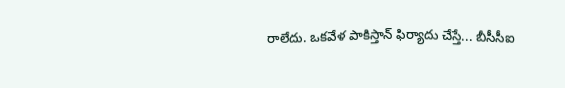రాలేదు. ఒకవేళ పాకిస్తాన్ ఫిర్యాదు చేస్తే... బీసీసీఐ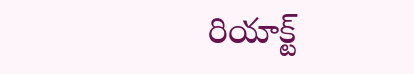రియాక్ట్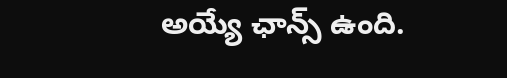అయ్యే ఛాన్స్ ఉంది.